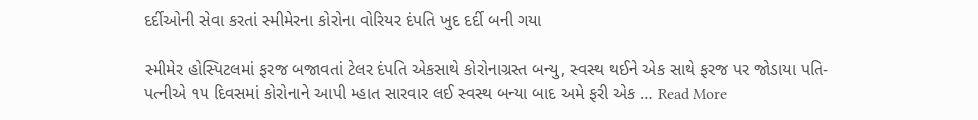દર્દીઓની સેવા કરતાં સ્મીમેરના કોરોના વોરિયર દંપતિ ખુદ દર્દી બની ગયા

સ્મીમેર હોસ્પિટલમાં ફરજ બજાવતાં ટેલર દંપતિ એકસાથે કોરોનાગ્રસ્ત બન્યુ, સ્વસ્થ થઈને એક સાથે ફરજ પર જોડાયા પતિ-પત્નીએ ૧૫ દિવસમાં કોરોનાને આપી મ્હાત સારવાર લઈ સ્વસ્થ બન્યા બાદ અમે ફરી એક … Read More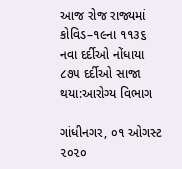આજ રોજ રાજ્યમાં કોવિડ–૧૯ના ૧૧૩૬ નવા દર્દીઓ નોંધાયા ૮૭૫ દર્દીઓ સાજા થયા:આરોગ્ય વિભાગ

ગાંધીનગર, ૦૧ ઓગસ્ટ ૨૦૨૦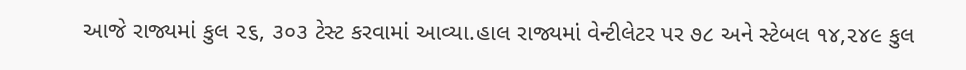આજે રાજ્યમાં કુલ ૨૬, ૩૦૩ ટેસ્ટ કરવામાં આવ્યા.હાલ રાજ્યમાં વેન્ટીલેટર પર ૭૮ અને સ્ટેબલ ૧૪,૨૪૯ કુલ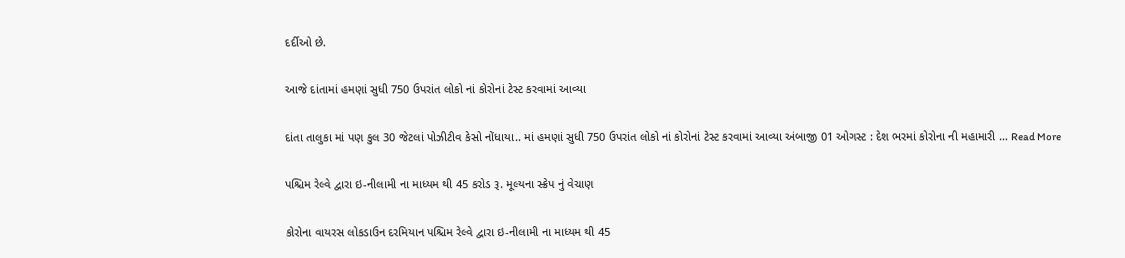દર્દીઓ છે.

આજે દાંતામાં હમણાં સુધી 750 ઉપરાંત લોકો નાં કોરોનાં ટેસ્ટ કરવામાં આવ્યા

દાંતા તાલુકા માં પણ કુલ 30 જેટલાં પોઝીટીવ કેસો નોંધાયા.. માં હમણાં સુધી 750 ઉપરાંત લોકો નાં કોરોનાં ટેસ્ટ કરવામાં આવ્યા અંબાજી 01 ઓગસ્ટ : દેશ ભરમાં કોરોના ની મહામારી … Read More

પશ્ચિમ રેલ્વે દ્વારા ઇ-નીલામી ના માધ્યમ થી 45 કરોડ રૂ. મૂલ્યના સ્ક્રેપ નું વેચાણ

કોરોના વાયરસ લોકડાઉન દરમિયાન પશ્ચિમ રેલ્વે દ્વારા ઇ-નીલામી ના માધ્યમ થી 45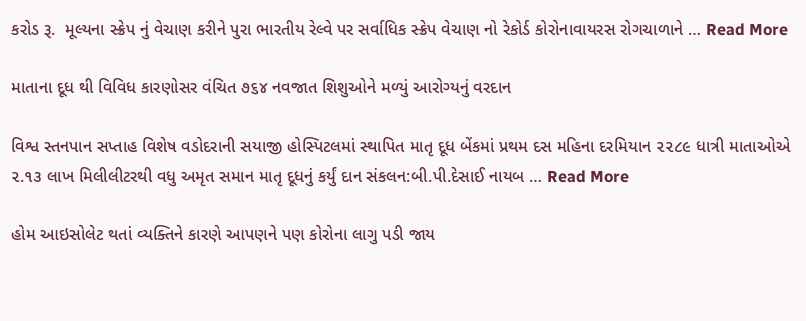કરોડ રૂ.  મૂલ્યના સ્ક્રેપ નું વેચાણ કરીને પુરા ભારતીય રેલ્વે પર સર્વાધિક સ્ક્રેપ વેચાણ નો રેકોર્ડ કોરોનાવાયરસ રોગચાળાને … Read More

માતાના દૂધ થી વિવિધ કારણોસર વંચિત ૭૬૪ નવજાત શિશુઓને મળ્યું આરોગ્યનું વરદાન

વિશ્વ સ્તનપાન સપ્તાહ વિશેષ વડોદરાની સયાજી હોસ્પિટલમાં સ્થાપિત માતૃ દૂધ બેંકમાં પ્રથમ દસ મહિના દરમિયાન ૨૨૮૯ ધાત્રી માતાઓએ ૨.૧૩ લાખ મિલીલીટરથી વધુ અમૃત સમાન માતૃ દૂધનું કર્યું દાન સંકલન:બી.પી.દેસાઈ નાયબ … Read More

હોમ આઇસોલેટ થતાં વ્યક્તિને કારણે આપણને પણ કોરોના લાગુ પડી જાય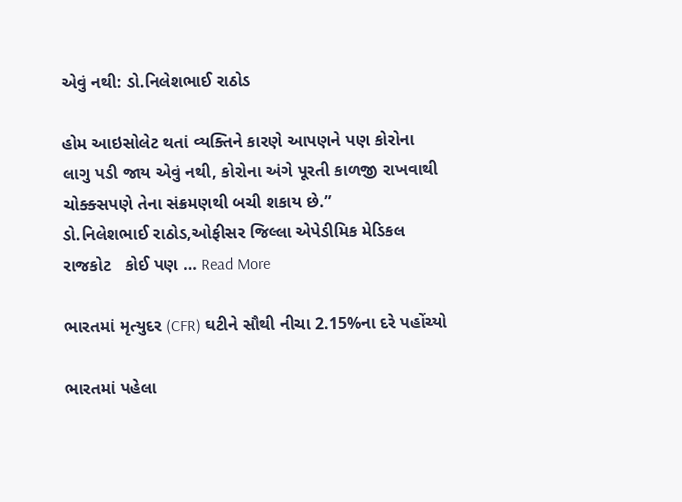એવું નથી: ડો.નિલેશભાઈ રાઠોડ

હોમ આઇસોલેટ થતાં વ્યક્તિને કારણે આપણને પણ કોરોના લાગુ પડી જાય એવું નથી, કોરોના અંગે પૂરતી કાળજી રાખવાથી ચોક્ક્સપણે તેના સંક્રમણથી બચી શકાય છે.”          ડો.નિલેશભાઈ રાઠોડ,ઓફીસર જિલ્લા એપેડીમિક મેડિકલ રાજકોટ   કોઈ પણ … Read More

ભારતમાં મૃત્યુદર (CFR) ઘટીને સૌથી નીચા 2.15%ના દરે પહોંચ્યો

ભારતમાં પહેલા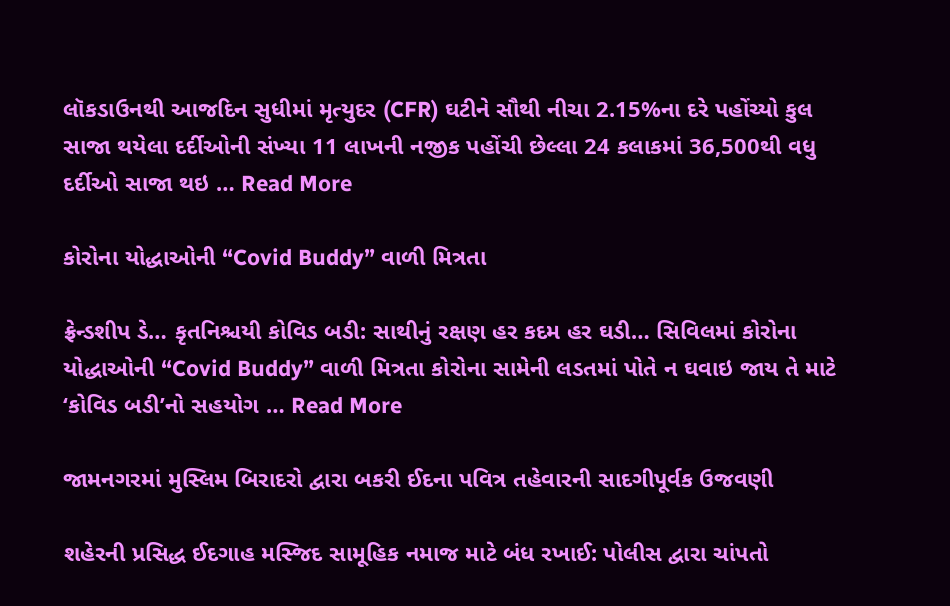લૉકડાઉનથી આજદિન સુધીમાં મૃત્યુદર (CFR) ઘટીને સૌથી નીચા 2.15%ના દરે પહોંચ્યો કુલ સાજા થયેલા દર્દીઓની સંખ્યા 11 લાખની નજીક પહોંચી છેલ્લા 24 કલાકમાં 36,500થી વધુ દર્દીઓ સાજા થઇ … Read More

કોરોના યોદ્ધાઓની “Covid Buddy” વાળી મિત્રતા

ફ્રેન્ડશીપ ડે… કૃતનિશ્ચયી કોવિડ બડી: સાથીનું રક્ષણ હર કદમ હર ઘડી… સિવિલમાં કોરોના યોદ્ધાઓની “Covid Buddy” વાળી મિત્રતા કોરોના સામેની લડતમાં પોતે ન ઘવાઇ જાય તે માટે ‘કોવિડ બડી’નો સહયોગ … Read More

જામનગરમાં મુસ્લિમ બિરાદરો દ્વારા બકરી ઈદના પવિત્ર તહેવારની સાદગીપૂર્વક ઉજવણી

શહેરની પ્રસિદ્ધ ઈદગાહ મસ્જિદ સામૂહિક નમાજ માટે બંધ રખાઈ: પોલીસ દ્વારા ચાંપતો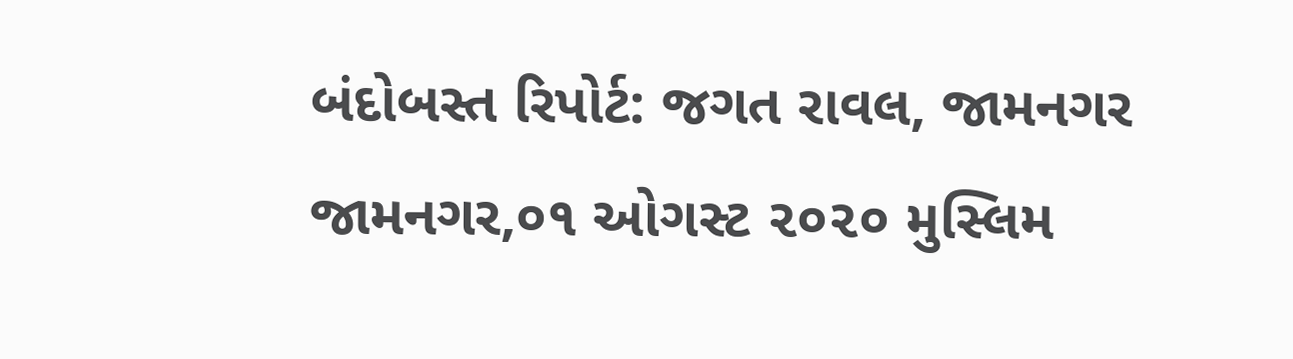બંદોબસ્ત રિપોર્ટ: જગત રાવલ, જામનગર જામનગર,૦૧ ઓગસ્ટ ૨૦૨૦ મુસ્લિમ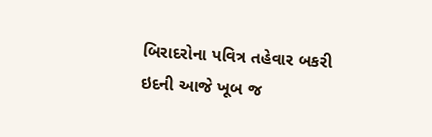બિરાદરોના પવિત્ર તહેવાર બકરી ઇદની આજે ખૂબ જ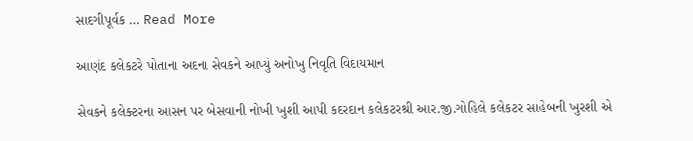સાદગીપૂર્વક … Read More

આણંદ કલેકટરે પોતાના અદના સેવકને આપ્યું અનોખુ નિવૃતિ વિદાયમાન

સેવકને કલેક્ટરના આસન પર બેસવાની નોખી ખુશી આપી કદરદાન કલેકટરશ્રી આર.જી.ગોહિલે કલેકટર સાહેબની ખુરશી એ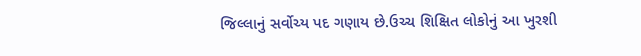જિલ્લાનું સર્વોચ્ય પદ ગણાય છે.ઉચ્ચ શિક્ષિત લોકોનું આ ખુરશી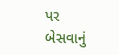પર બેસવાનું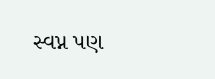સ્વપ્ન પણ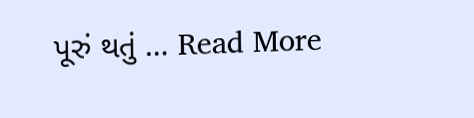પૂરું થતું … Read More